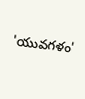'యువగళం'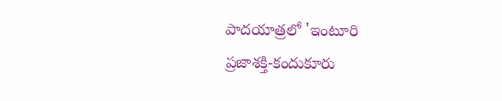పాదయాత్రలో 'ఇంటూరి
ప్రజాశక్తి-కందుకూరు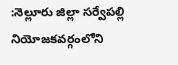:నెల్లూరు జిల్లా సర్వేపల్లి నియోజకవర్గంలోని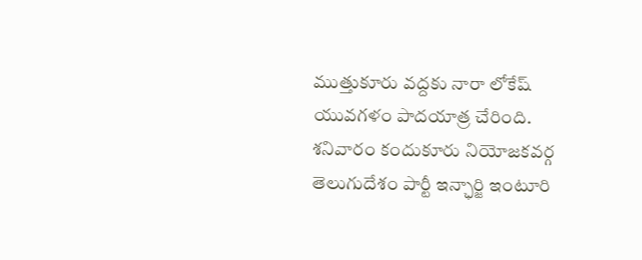ముత్తుకూరు వద్దకు నారా లోకేష్ యువగళం పాదయాత్ర చేరింది. శనివారం కందుకూరు నియోజకవర్గ తెలుగుదేశం పార్టీ ఇన్ఛార్జి ఇంటూరి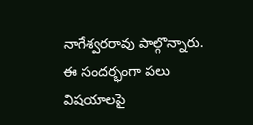నాగేశ్వరరావు పాల్గొన్నారు. ఈ సందర్భంగా పలు విషయాలపై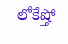లోకేష్తో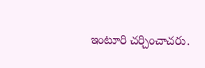ఇంటూరి చర్చించాచరు.